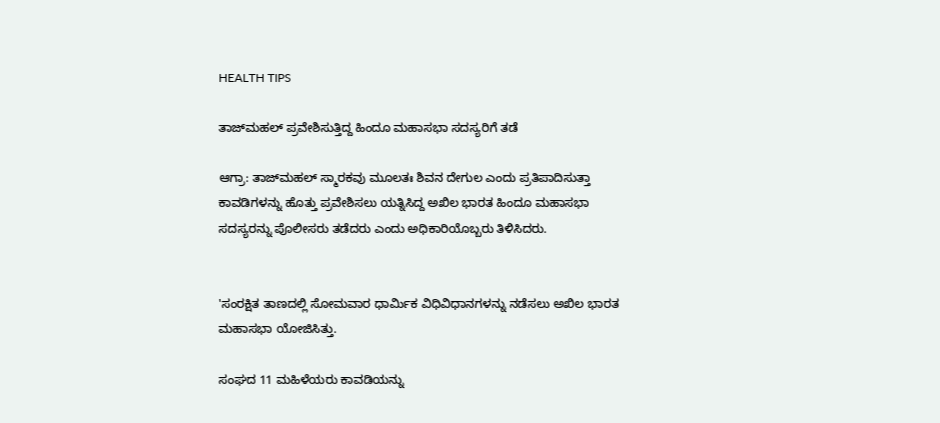HEALTH TIPS

ತಾಜ್‌ಮಹಲ್‌ ಪ್ರವೇಶಿಸುತ್ತಿದ್ದ ಹಿಂದೂ ಮಹಾಸಭಾ ಸದಸ್ಯರಿಗೆ ತಡೆ

ಆಗ್ರಾ: ತಾಜ್‌ಮಹಲ್‌ ಸ್ಮಾರಕವು ಮೂಲತಃ ಶಿವನ ದೇಗುಲ ಎಂದು ಪ್ರತಿಪಾದಿಸುತ್ತಾ ಕಾವಡಿಗಳನ್ನು ಹೊತ್ತು ಪ್ರವೇಶಿಸಲು ಯತ್ನಿಸಿದ್ದ ಅಖಿಲ ಭಾರತ ಹಿಂದೂ ಮಹಾಸಭಾ ಸದಸ್ಯರನ್ನು ಪೊಲೀಸರು ತಡೆದರು ಎಂದು ಅಧಿಕಾರಿಯೊಬ್ಬರು ತಿಳಿಸಿದರು.


'ಸಂರಕ್ಷಿತ ತಾಣದಲ್ಲಿ ಸೋಮವಾರ ಧಾರ್ಮಿಕ ವಿಧಿವಿಧಾನಗಳನ್ನು ನಡೆಸಲು ಅಖಿಲ ಭಾರತ ಮಹಾಸಭಾ ಯೋಜಿಸಿತ್ತು.

ಸಂಘದ 11 ಮಹಿಳೆಯರು ಕಾವಡಿಯನ್ನು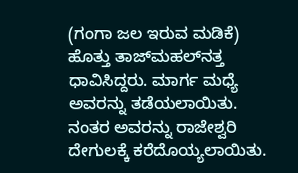(ಗಂಗಾ ಜಲ ಇರುವ ಮಡಿಕೆ) ಹೊತ್ತು ತಾಜ್‌ಮಹಲ್‌ನತ್ತ ಧಾವಿಸಿದ್ದರು. ಮಾರ್ಗ ಮಧ್ಯೆ ಅವರನ್ನು ತಡೆಯಲಾಯಿತು. ನಂತರ ಅವರನ್ನು ರಾಜೇಶ್ವರಿ ದೇಗುಲಕ್ಕೆ ಕರೆದೊಯ್ಯಲಾಯಿತು.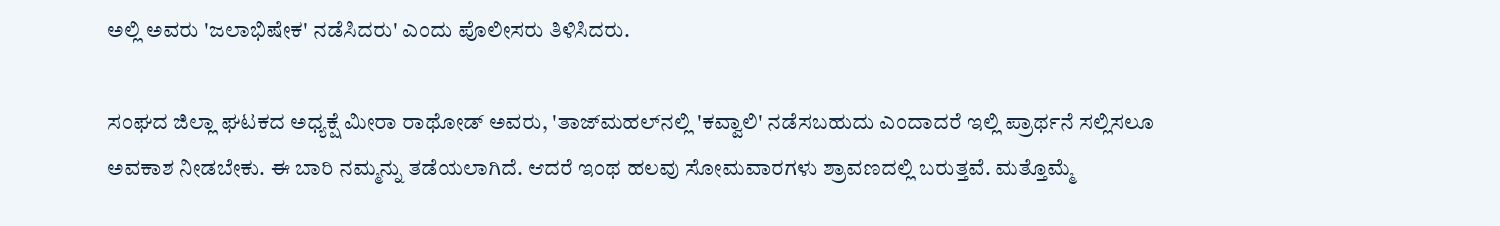ಅಲ್ಲಿ ಅವರು 'ಜಲಾಭಿಷೇಕ' ನಡೆಸಿದರು' ಎಂದು ಪೊಲೀಸರು ತಿಳಿಸಿದರು.

ಸಂಘದ ಜಿಲ್ಲಾ ಘಟಕದ ಅಧ್ಯಕ್ಷೆ ಮೀರಾ ರಾಥೋಡ್‌ ಅವರು, 'ತಾಜ್‌ಮಹಲ್‌ನಲ್ಲಿ 'ಕವ್ವಾಲಿ' ನಡೆಸಬಹುದು ಎಂದಾದರೆ ಇಲ್ಲಿ ಪ್ರಾರ್ಥನೆ ಸಲ್ಲಿಸಲೂ ಅವಕಾಶ ನೀಡಬೇಕು. ಈ ಬಾರಿ ನಮ್ಮನ್ನು ತಡೆಯಲಾಗಿದೆ. ಆದರೆ ಇಂಥ ಹಲವು ಸೋಮವಾರಗಳು ಶ್ರಾವಣದಲ್ಲಿ ಬರುತ್ತವೆ. ಮತ್ತೊಮ್ಮೆ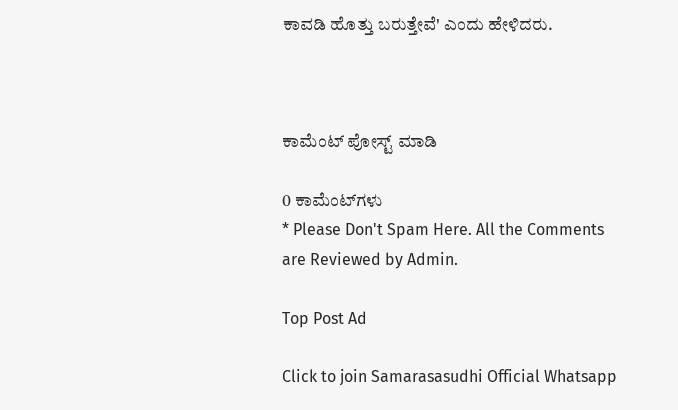ಕಾವಡಿ ಹೊತ್ತು ಬರುತ್ತೇವೆ' ಎಂದು ಹೇಳಿದರು.



ಕಾಮೆಂಟ್‌‌ ಪೋಸ್ಟ್‌ ಮಾಡಿ

0 ಕಾಮೆಂಟ್‌ಗಳು
* Please Don't Spam Here. All the Comments are Reviewed by Admin.

Top Post Ad

Click to join Samarasasudhi Official Whatsapp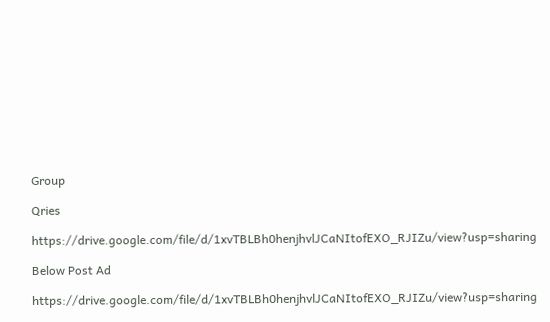Group

Qries

https://drive.google.com/file/d/1xvTBLBh0henjhvlJCaNItofEXO_RJIZu/view?usp=sharing

Below Post Ad

https://drive.google.com/file/d/1xvTBLBh0henjhvlJCaNItofEXO_RJIZu/view?usp=sharing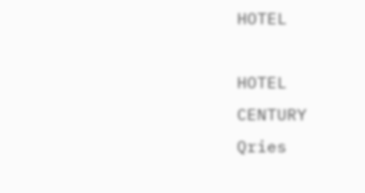HOTEL

HOTEL
CENTURY
Qries